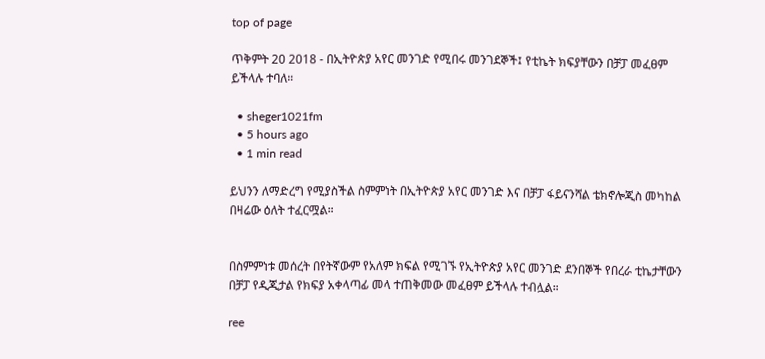top of page

ጥቅምት 20 2018 - በኢትዮጵያ አየር መንገድ የሚበሩ መንገደኞች፤ የቲኬት ክፍያቸውን በቻፓ መፈፀም ይችላሉ ተባለ።

  • sheger1021fm
  • 5 hours ago
  • 1 min read

ይህንን ለማድረግ የሚያስችል ስምምነት በኢትዮጵያ አየር መንገድ እና በቻፓ ፋይናንሻል ቴክኖሎጂስ መካከል በዛሬው ዕለት ተፈርሟል።


በስምምነቱ መሰረት በየትኛውም የአለም ክፍል የሚገኙ የኢትዮጵያ አየር መንገድ ደንበኞች የበረራ ቲኬታቸውን በቻፓ የዲጂታል የክፍያ አቀላጣፊ መላ ተጠቅመው መፈፀም ይችላሉ ተብሏል።

ree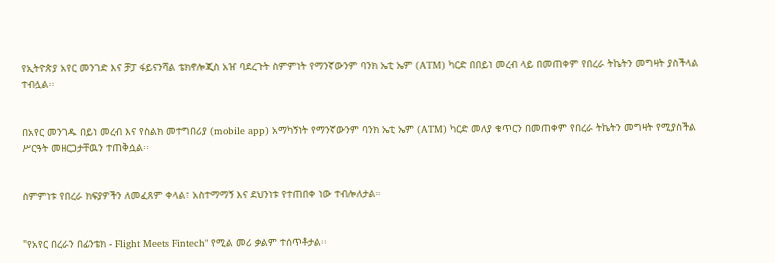የኢትዮጵያ አየር መንገድ እና ቻፓ ፋይናንሻል ቴክኖሎጂስ አዠ ባደረጉት ስምምነት የማንኛውንም ባንክ ኤቲ ኤም (ATM) ካርድ በበይነ መረብ ላይ በመጠቀም የበረራ ትኬትን መግዛት ያስችላል ተብሏል፡፡


በአየር መንገዱ በይነ መረብ እና የስልክ መተግበሪያ (mobile app) አማካኝነት የማንኛውንም ባንክ ኤቲ ኤም (ATM) ካርድ መለያ ቁጥርን በመጠቀም የበረራ ትኬትን መግዛት የሚያስችል ሥርዓት መዘርጋታቸዉን ተጠቅሷል፡፡


ስምምነቱ የበረራ ክፍያዎችን ለመፈጸም ቀላል፣ አስተማማኝ እና ደህንነቱ የተጠበቀ ነው ተብሎለታል።


"የአየር በረራን በፊንቴክ - Flight Meets Fintech" የሚል መሪ ቃልም ተሰጥቶታል፡፡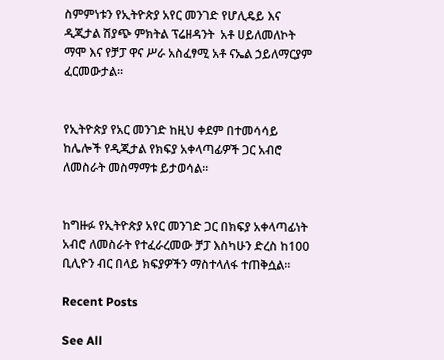ስምምነቱን የኢትዮጵያ አየር መንገድ የሆሊዴይ እና ዲጂታል ሽያጭ ምክትል ፕሬዘዳንት  አቶ ሀይለመለኮት ማሞ እና የቻፓ ዋና ሥራ አስፈፃሚ አቶ ናኤል ኃይለማርያም ፈርመውታል።


የኢትዮጵያ የአር መንገድ ከዚህ ቀደም በተመሳሳይ ከሌሎች የዲጂታል የክፍያ አቀላጣፊዎች ጋር አብሮ ለመስራት መስማማቱ ይታወሳል።


ከግዙፉ የኢትዮጵያ አየር መንገድ ጋር በክፍያ አቀላጣፊነት አብሮ ለመስራት የተፈራረመው ቻፓ እስካሁን ድረስ ከ100 ቢሊዮን ብር በላይ ክፍያዎችን ማስተላለፋ ተጠቅሷል።

Recent Posts

See All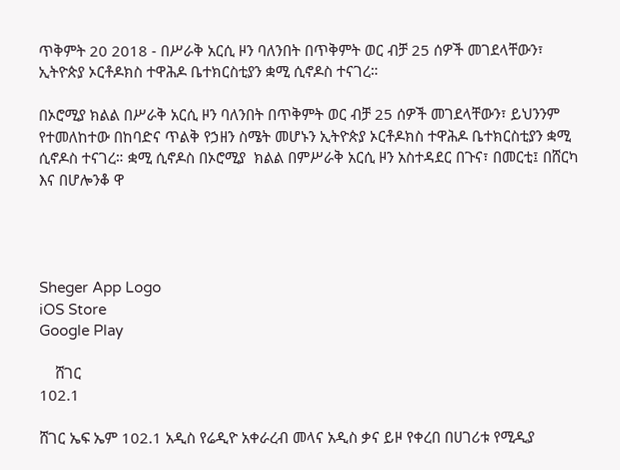ጥቅምት 20 2018 - በሥራቅ አርሲ ዞን ባለንበት በጥቅምት ወር ብቻ 25 ሰዎች መገደላቸውን፣ ኢትዮጵያ ኦርቶዶክስ ተዋሕዶ ቤተክርስቲያን ቋሚ ሲኖዶስ ተናገረ።

በኦሮሚያ ክልል በሥራቅ አርሲ ዞን ባለንበት በጥቅምት ወር ብቻ 25 ሰዎች መገደላቸውን፣ ይህንንም የተመለከተው በከባድና ጥልቅ የኃዘን ስሜት መሆኑን ኢትዮጵያ ኦርቶዶክስ ተዋሕዶ ቤተክርስቲያን ቋሚ ሲኖዶስ ተናገረ። ቋሚ ሲኖዶስ በኦሮሚያ  ክልል በምሥራቅ አርሲ ዞን አስተዳደር በጉና፣ በመርቲ፤ በሸርካ እና በሆሎንቆ ዋ




Sheger App Logo
iOS Store
Google Play

    ሸገር
102.1

ሸገር ኤፍ ኤም 102.1 አዲስ የሬዲዮ አቀራረብ መላና አዲስ ቃና ይዞ የቀረበ በሀገሪቱ የሚዲያ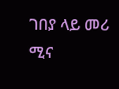ገበያ ላይ መሪ ሚና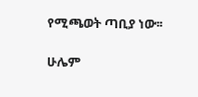የሚጫወት ጣቢያ ነው፡፡

ሁሌም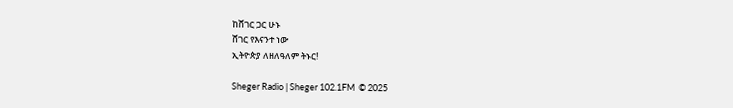ከሸገር ጋር ሁኑ
ሸገር የእናንተ ነው
ኢትዮጵያ ለዘለዓለም ትኑር!

Sheger Radio | Sheger 102.1FM  © 2025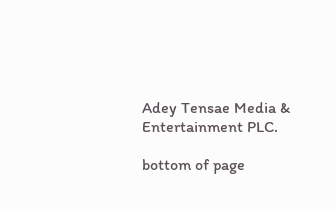Adey Tensae Media & Entertainment PLC.

bottom of page